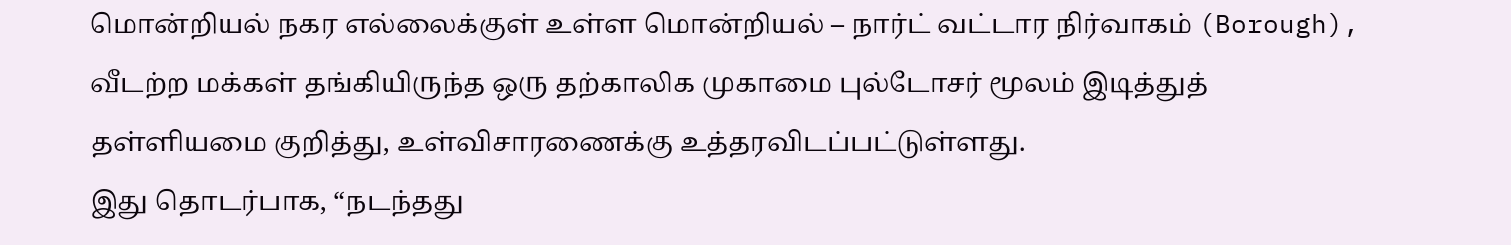மொன்றியல் நகர எல்லைக்குள் உள்ள மொன்றியல் – நார்ட் வட்டார நிர்வாகம் (Borough), வீடற்ற மக்கள் தங்கியிருந்த ஒரு தற்காலிக முகாமை புல்டோசர் மூலம் இடித்துத் தள்ளியமை குறித்து, உள்விசாரணைக்கு உத்தரவிடப்பட்டுள்ளது.
இது தொடர்பாக, “நடந்தது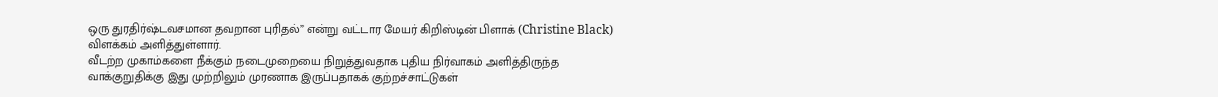ஒரு துரதிர்ஷ்டவசமான தவறான புரிதல்” என்று வட்டார மேயர் கிறிஸ்டின் பிளாக் (Christine Black) விளக்கம் அளித்துள்ளார்.
வீடற்ற முகாம்களை நீக்கும் நடைமுறையை நிறுத்துவதாக புதிய நிர்வாகம் அளித்திருந்த வாக்குறுதிக்கு இது முற்றிலும் முரணாக இருப்பதாகக் குற்றச்சாட்டுகள்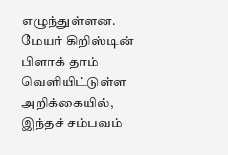எழுந்துள்ளன.
மேயர் கிறிஸ்டின் பிளாக் தாம் வெளியிட்டுள்ள அறிக்கையில், இந்தச் சம்பவம்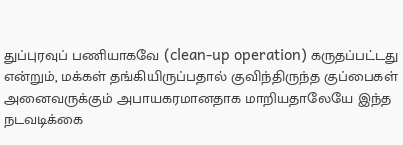துப்புரவுப் பணியாகவே (clean-up operation) கருதப்பட்டது என்றும், மக்கள் தங்கியிருப்பதால் குவிந்திருந்த குப்பைகள் அனைவருக்கும் அபாயகரமானதாக மாறியதாலேயே இந்த நடவடிக்கை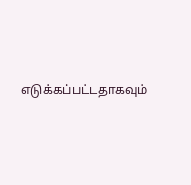எடுக்கப்பட்டதாகவும்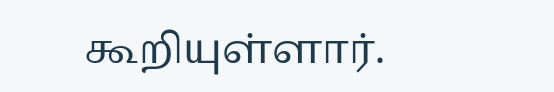கூறியுள்ளார்.